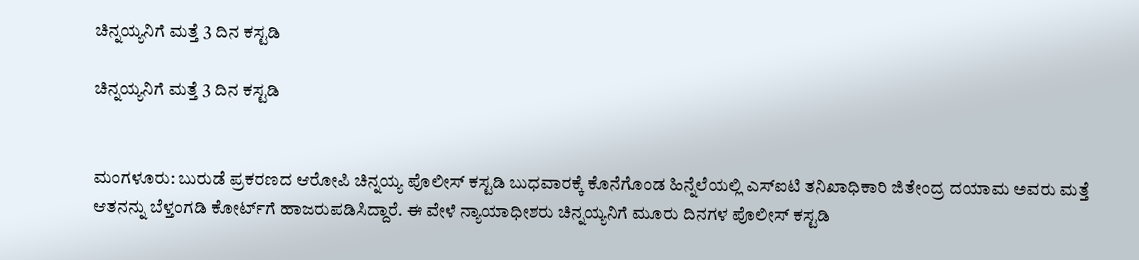ಚಿನ್ನಯ್ಯನಿಗೆ ಮತ್ತೆ 3 ದಿನ ಕಸ್ಟಡಿ

ಚಿನ್ನಯ್ಯನಿಗೆ ಮತ್ತೆ 3 ದಿನ ಕಸ್ಟಡಿ


ಮಂಗಳೂರು: ಬುರುಡೆ ಪ್ರಕರಣದ ಆರೋಪಿ ಚಿನ್ನಯ್ಯ ಪೊಲೀಸ್ ಕಸ್ಟಡಿ ಬುಧವಾರಕ್ಕೆ ಕೊನೆಗೊಂಡ ಹಿನ್ನೆಲೆಯಲ್ಲಿ ಎಸ್‌ಐಟಿ ತನಿಖಾಧಿಕಾರಿ ಜಿತೇಂದ್ರ ದಯಾಮ ಅವರು ಮತ್ತೆ ಆತನನ್ನು ಬೆಳ್ತಂಗಡಿ ಕೋರ್ಟ್‌ಗೆ ಹಾಜರುಪಡಿಸಿದ್ದಾರೆ. ಈ ವೇಳೆ ನ್ಯಾಯಾಧೀಶರು ಚಿನ್ನಯ್ಯನಿಗೆ ಮೂರು ದಿನಗಳ ಪೊಲೀಸ್ ಕಸ್ಟಡಿ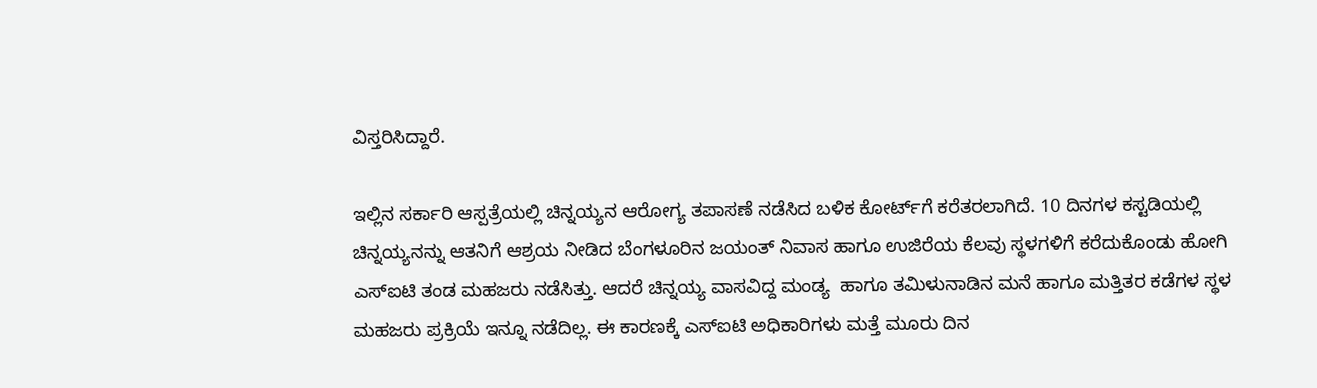ವಿಸ್ತರಿಸಿದ್ದಾರೆ.

ಇಲ್ಲಿನ ಸರ್ಕಾರಿ ಆಸ್ಪತ್ರೆಯಲ್ಲಿ ಚಿನ್ನಯ್ಯನ ಆರೋಗ್ಯ ತಪಾಸಣೆ ನಡೆಸಿದ ಬಳಿಕ ಕೋರ್ಟ್‌ಗೆ ಕರೆತರಲಾಗಿದೆ. 10 ದಿನಗಳ ಕಸ್ಟಡಿಯಲ್ಲಿ ಚಿನ್ನಯ್ಯನನ್ನು ಆತನಿಗೆ ಆಶ್ರಯ ನೀಡಿದ ಬೆಂಗಳೂರಿನ ಜಯಂತ್ ನಿವಾಸ ಹಾಗೂ ಉಜಿರೆಯ ಕೆಲವು ಸ್ಥಳಗಳಿಗೆ ಕರೆದುಕೊಂಡು ಹೋಗಿ ಎಸ್‌ಐಟಿ ತಂಡ ಮಹಜರು ನಡೆಸಿತ್ತು. ಆದರೆ ಚಿನ್ನಯ್ಯ ವಾಸವಿದ್ದ ಮಂಡ್ಯ  ಹಾಗೂ ತಮಿಳುನಾಡಿನ ಮನೆ ಹಾಗೂ ಮತ್ತಿತರ ಕಡೆಗಳ ಸ್ಥಳ ಮಹಜರು ಪ್ರಕ್ರಿಯೆ ಇನ್ನೂ ನಡೆದಿಲ್ಲ. ಈ ಕಾರಣಕ್ಕೆ ಎಸ್‌ಐಟಿ ಅಧಿಕಾರಿಗಳು ಮತ್ತೆ ಮೂರು ದಿನ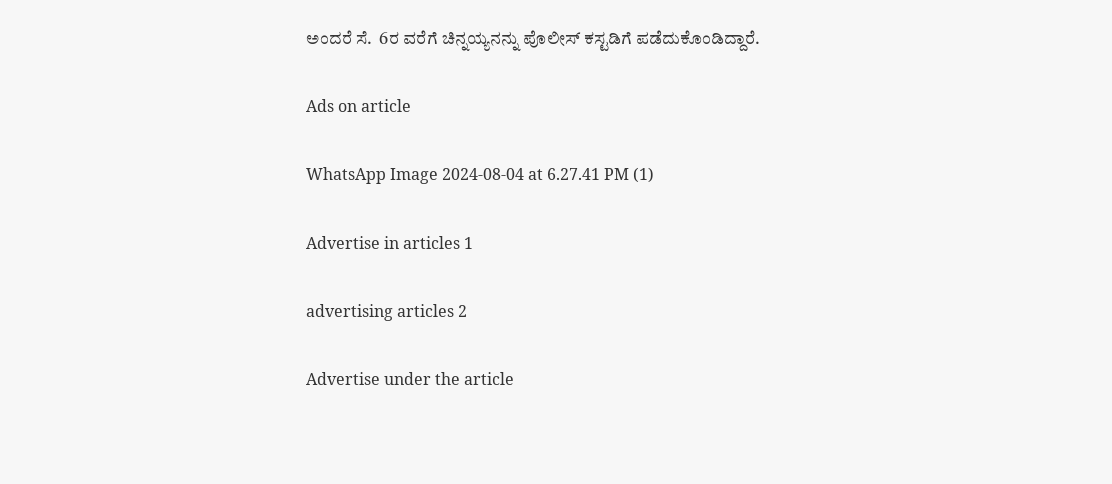ಅಂದರೆ ಸೆ.  6ರ ವರೆಗೆ ಚಿನ್ನಯ್ಯನನ್ನು ಪೊಲೀಸ್ ಕಸ್ಟಡಿಗೆ ಪಡೆದುಕೊಂಡಿದ್ದಾರೆ.

Ads on article

WhatsApp Image 2024-08-04 at 6.27.41 PM (1)

Advertise in articles 1

advertising articles 2

Advertise under the article